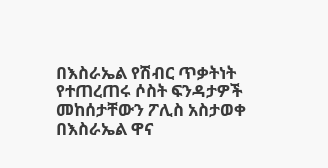በእስራኤል የሽብር ጥቃትነት የተጠረጠሩ ሶስት ፍንዳታዎች መከሰታቸውን ፖሊስ አስታወቀ
በእስራኤል ዋና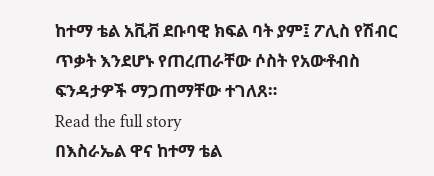ከተማ ቴል አቪቭ ደቡባዊ ክፍል ባት ያም፤ ፖሊስ የሽብር ጥቃት እንደሆኑ የጠረጠራቸው ሶስት የአውቶብስ ፍንዳታዎች ማጋጠማቸው ተገለጸ።
Read the full story
በእስራኤል ዋና ከተማ ቴል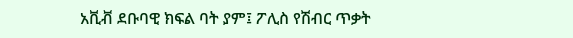አቪቭ ደቡባዊ ክፍል ባት ያም፤ ፖሊስ የሽብር ጥቃት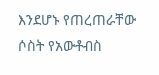እንደሆኑ የጠረጠራቸው ሶስት የአውቶብስ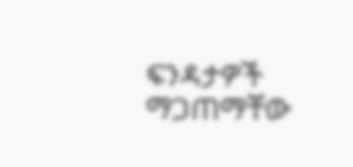ፍንዳታዎች ማጋጠማቸው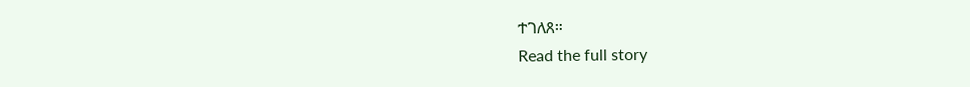ተገለጸ።
Read the full story